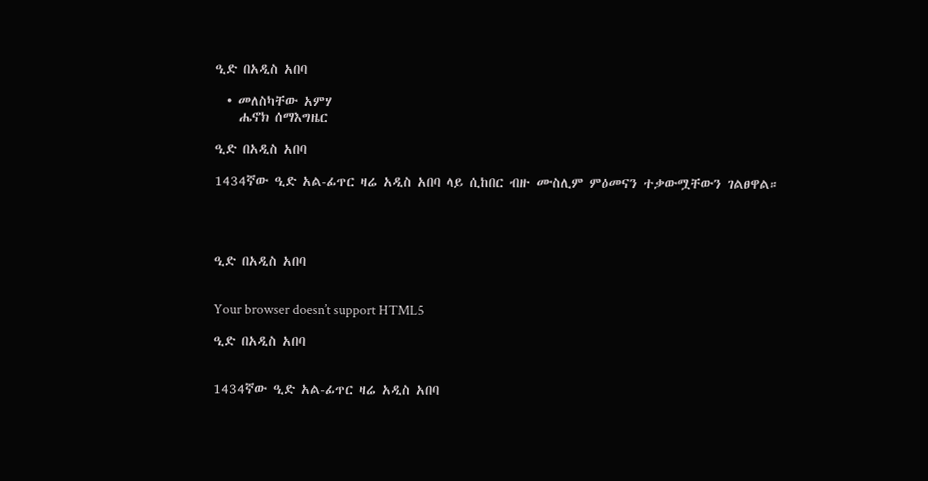ዒድ በአዲስ አበባ

  • መለስካቸው አምሃ
    ሔኖክ ሰማእግዜር

ዒድ በአዲስ አበባ

1434ኛው ዒድ አል-ፊጥር ዛሬ አዲስ አበባ ላይ ሲከበር ብዙ ሙስሊም ምዕመናን ተቃውሟቸውን ገልፀዋል።




ዒድ በአዲስ አበባ


Your browser doesn’t support HTML5

ዒድ በአዲስ አበባ


1434ኛው ዒድ አል-ፊጥር ዛሬ አዲስ አበባ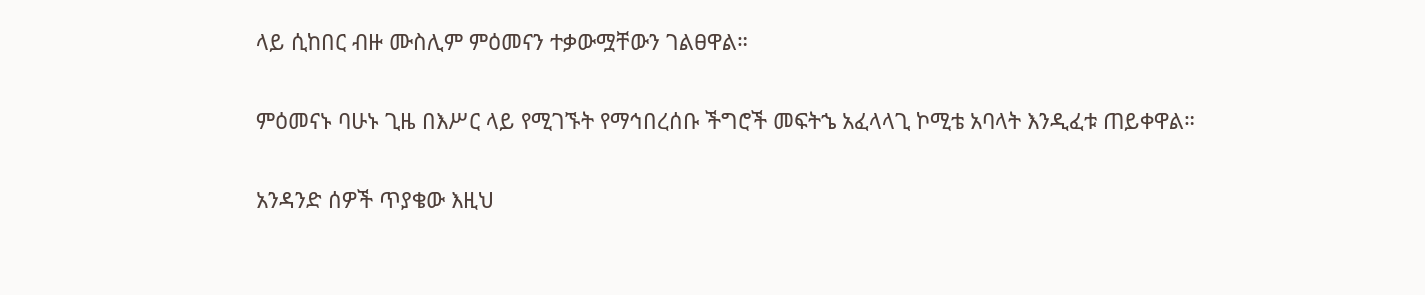ላይ ሲከበር ብዙ ሙስሊም ምዕመናን ተቃውሟቸውን ገልፀዋል።

ምዕመናኑ ባሁኑ ጊዜ በእሥር ላይ የሚገኙት የማኅበረሰቡ ችግሮች መፍትኄ አፈላላጊ ኮሚቴ አባላት እንዲፈቱ ጠይቀዋል።

አንዳንድ ሰዎች ጥያቄው እዚህ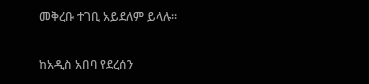መቅረቡ ተገቢ አይደለም ይላሉ።

ከአዲስ አበባ የደረሰን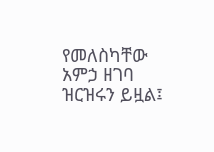የመለስካቸው አምኃ ዘገባ ዝርዝሩን ይዟል፤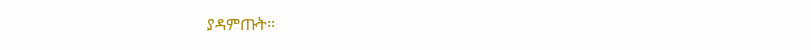ያዳምጡት፡፡